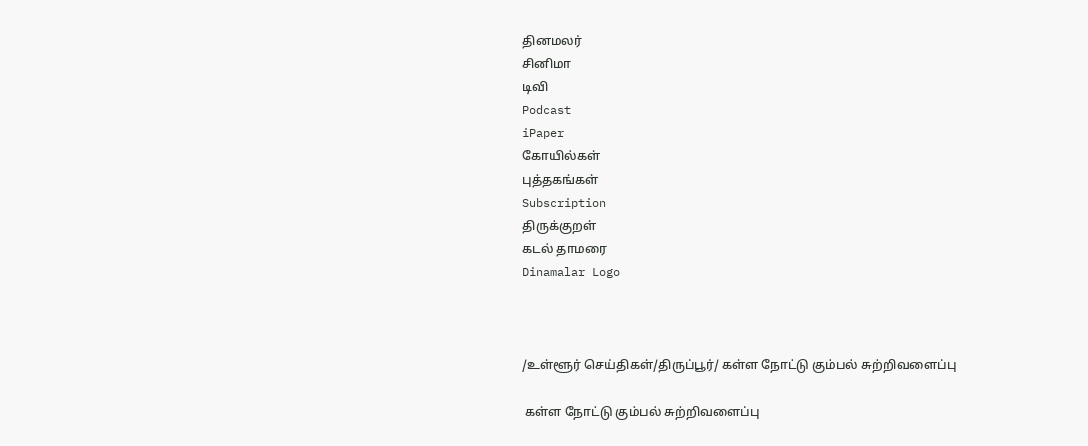தினமலர்
சினிமா
டிவி
Podcast
iPaper
கோயில்கள்
புத்தகங்கள்
Subscription
திருக்குறள்
கடல் தாமரை
Dinamalar Logo



/உள்ளூர் செய்திகள்/திருப்பூர்/ கள்ள நோட்டு கும்பல் சுற்றிவளைப்பு

 கள்ள நோட்டு கும்பல் சுற்றிவளைப்பு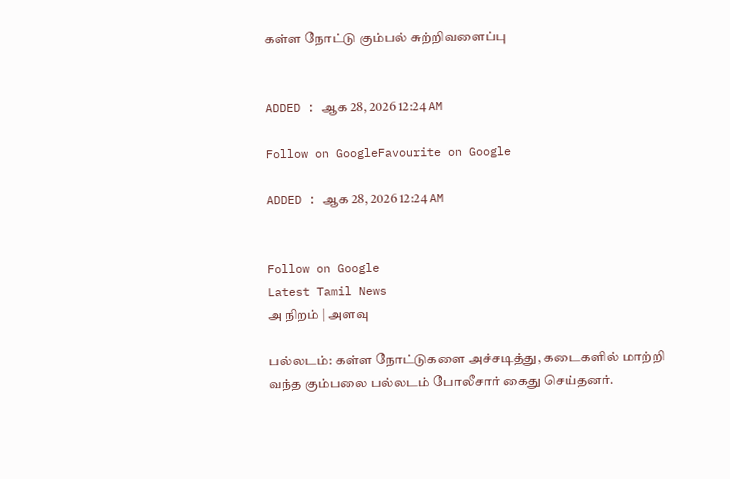கள்ள நோட்டு கும்பல் சுற்றிவளைப்பு


ADDED : ஆக 28, 2026 12:24 AM

Follow on GoogleFavourite on Google

ADDED : ஆக 28, 2026 12:24 AM


Follow on Google
Latest Tamil News
அ நிறம் | அளவு

பல்லடம்: கள்ள நோட்டுகளை அச்சடித்து, கடைகளில் மாற்றி வந்த கும்பலை பல்லடம் போலீசார் கைது செய்தனர்.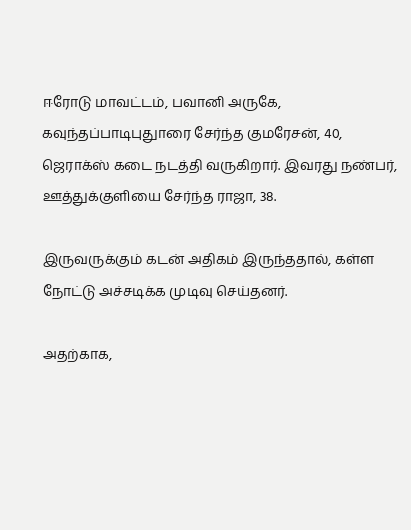ஈரோடு மாவட்டம், பவானி அருகே, கவுந்தப்பாடிபுதுாரை சேர்ந்த குமரேசன், 40, ஜெராக்ஸ் கடை நடத்தி வருகிறார். இவரது நண்பர், ஊத்துக்குளியை சேர்ந்த ராஜா, 38.

இருவருக்கும் கடன் அதிகம் இருந்ததால், கள்ள நோட்டு அச்சடிக்க முடிவு செய்தனர்.

அதற்காக,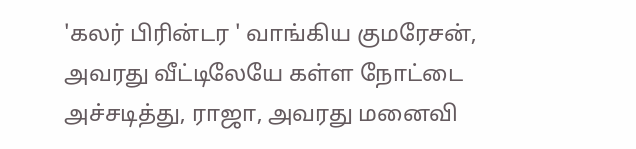'கலர் பிரின்டர ' வாங்கிய குமரேசன், அவரது வீட்டிலேயே கள்ள நோட்டை அச்சடித்து, ராஜா, அவரது மனைவி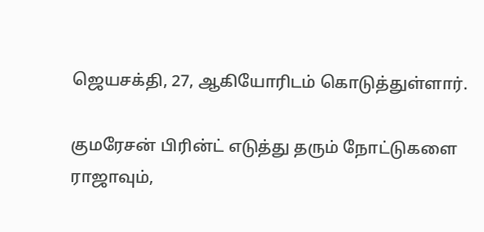ஜெயசக்தி, 27, ஆகியோரிடம் கொடுத்துள்ளார்.

குமரேசன் பிரின்ட் எடுத்து தரும் நோட்டுகளை ராஜாவும்,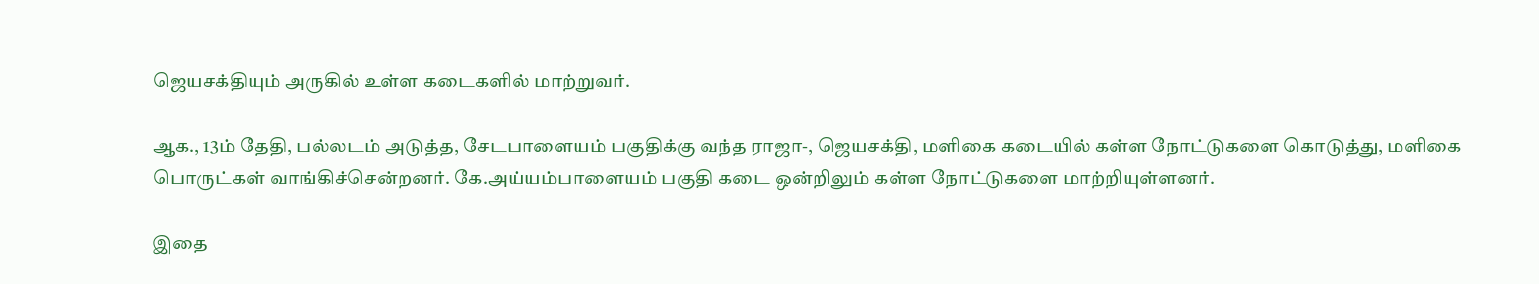ஜெயசக்தியும் அருகில் உள்ள கடைகளில் மாற்றுவர்.

ஆக., 13ம் தேதி, பல்லடம் அடுத்த, சேடபாளையம் பகுதிக்கு வந்த ராஜா-, ஜெயசக்தி, மளிகை கடையில் கள்ள நோட்டுகளை கொடுத்து, மளிகை பொருட்கள் வாங்கிச்சென்றனர். கே.அய்யம்பாளையம் பகுதி கடை ஒன்றிலும் கள்ள நோட்டுகளை மாற்றியுள்ளனர்.

இதை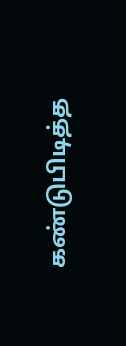கண்டுபிடித்த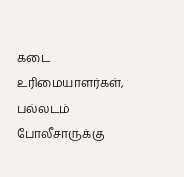கடை உரிமையாளர்கள், பல்லடம் போலீசாருக்கு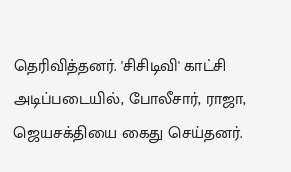தெரிவித்தனர். 'சிசிடிவி' காட்சி அடிப்படையில், போலீசார், ராஜா, ஜெயசக்தியை கைது செய்தனர்.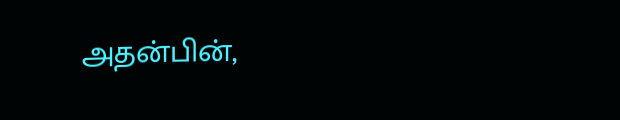அதன்பின்,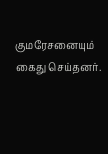குமரேசனையும் கைது செய்தனர்.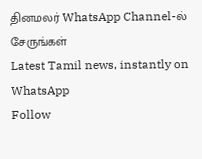தினமலர் WhatsApp Channel-ல் சேருங்கள்
Latest Tamil news, instantly on WhatsApp
Follow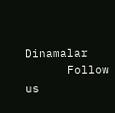Dinamalar
      Follow us